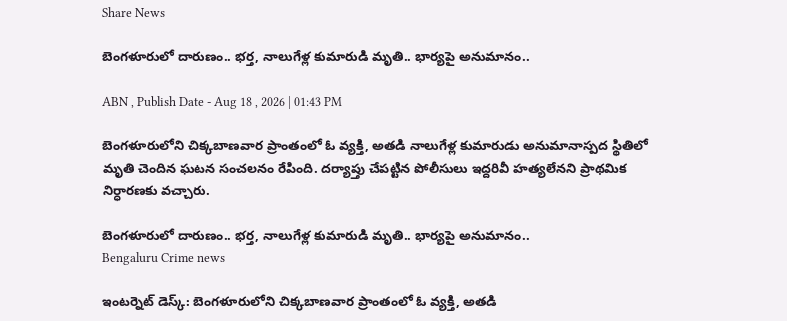Share News

బెంగళూరులో దారుణం.. భర్త, నాలుగేళ్ల కుమారుడి మృ‌తి.. భార్యపై అనుమానం..

ABN , Publish Date - Aug 18 , 2026 | 01:43 PM

బెంగళూరులోని చిక్కబాణవార ప్రాంతంలో ఓ వ్యక్తి, అతడి నాలుగేళ్ల కుమారుడు అనుమానాస్పద స్థితిలో మృతి చెందిన ఘటన సంచలనం రేపింది. దర్యాప్తు చేపట్టిన పోలీసులు ఇద్దరివీ హత్యలేనని ప్రాథమిక నిర్ధారణకు వచ్చారు.

బెంగళూరులో దారుణం.. భర్త, నాలుగేళ్ల కుమారుడి మృ‌తి.. భార్యపై అనుమానం..
Bengaluru Crime news

ఇంటర్నెట్ డెస్క్: బెంగళూరులోని చిక్కబాణవార ప్రాంతంలో ఓ వ్యక్తి, అతడి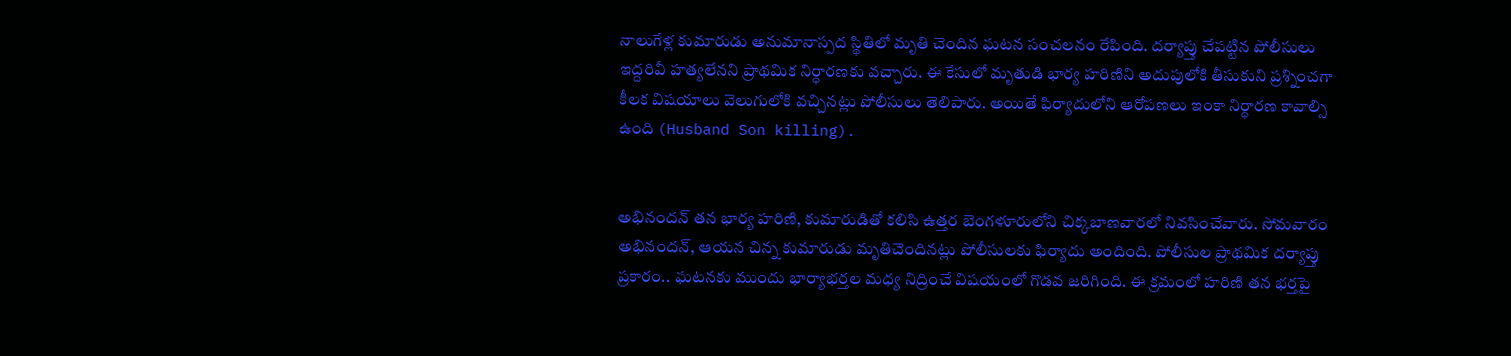నాలుగేళ్ల కుమారుడు అనుమానాస్పద స్థితిలో మృతి చెందిన ఘటన సంచలనం రేపింది. దర్యాప్తు చేపట్టిన పోలీసులు ఇద్దరివీ హత్యలేనని ప్రాథమిక నిర్ధారణకు వచ్చారు. ఈ కేసులో మృతుడి భార్య హరిణిని అదుపులోకి తీసుకుని ప్రశ్నించగా కీలక విషయాలు వెలుగులోకి వచ్చినట్లు పోలీసులు తెలిపారు. అయితే ఫిర్యాదులోని ఆరోపణలు ఇంకా నిర్ధారణ కావాల్సి ఉంది (Husband Son killing).


అభినందన్‌ తన భార్య హరిణి, కుమారుడితో కలిసి ఉత్తర బెంగళూరులోని చిక్కబాణవారలో నివసించేవారు. సోమవారం అభినందన్‌, ఆయన చిన్న కుమారుడు మృతిచెందినట్లు పోలీసులకు ఫిర్యాదు అందింది. పోలీసుల ప్రాథమిక దర్యాప్తు ప్రకారం.. ఘటనకు ముందు భార్యాభర్తల మధ్య నిద్రించే విషయంలో గొడవ జరిగింది. ఈ క్రమంలో హరిణి తన భర్తపై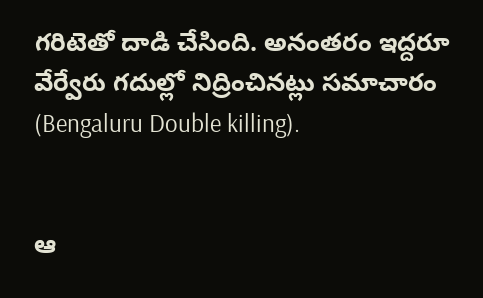గరిటెతో దాడి చేసింది. అనంతరం ఇద్దరూ వేర్వేరు గదుల్లో నిద్రించినట్లు సమాచారం (Bengaluru Double killing).


ఆ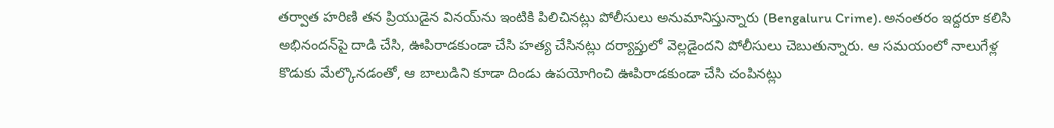తర్వాత హరిణి తన ప్రియుడైన వినయ్‌ను ఇంటికి పిలిచినట్లు పోలీసులు అనుమానిస్తున్నారు (Bengaluru Crime). అనంతరం ఇద్దరూ కలిసి అభినందన్‌పై దాడి చేసి, ఊపిరాడకుండా చేసి హత్య చేసినట్లు దర్యాప్తులో వెల్లడైందని పోలీసులు చెబుతున్నారు. ఆ సమయంలో నాలుగేళ్ల కొడుకు మేల్కొనడంతో, ఆ బాలుడిని కూడా దిండు ఉపయోగించి ఊపిరాడకుండా చేసి చంపినట్లు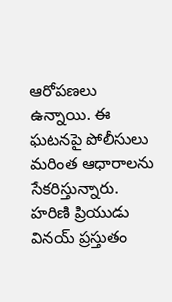ఆరోపణలు ఉన్నాయి. ఈ ఘటనపై పోలీసులు మరింత ఆధారాలను సేకరిస్తున్నారు. హరిణి ప్రియుడు వినయ్‌ ప్రస్తుతం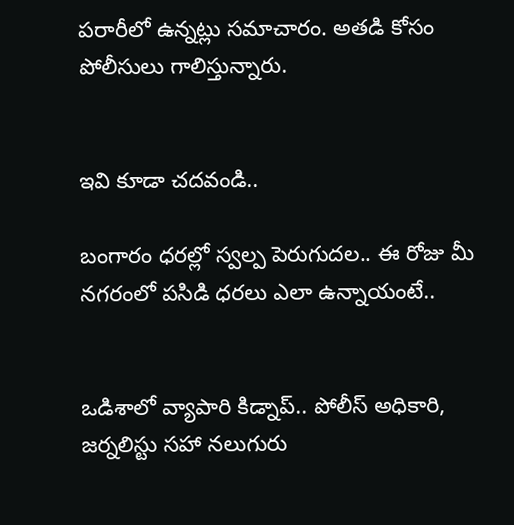పరారీలో ఉన్నట్లు సమాచారం. అతడి కోసం పోలీసులు గాలిస్తున్నారు.


ఇవి కూడా చదవండి..

బంగారం ధరల్లో స్వల్ప పెరుగుదల.. ఈ రోజు మీ నగరంలో పసిడి ధరలు ఎలా ఉన్నాయంటే..


ఒడిశాలో వ్యాపారి కిడ్నాప్‌.. పోలీస్‌ అధికారి, జర్నలిస్టు సహా నలుగురు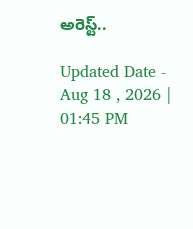అరెస్ట్..

Updated Date - Aug 18 , 2026 | 01:45 PM